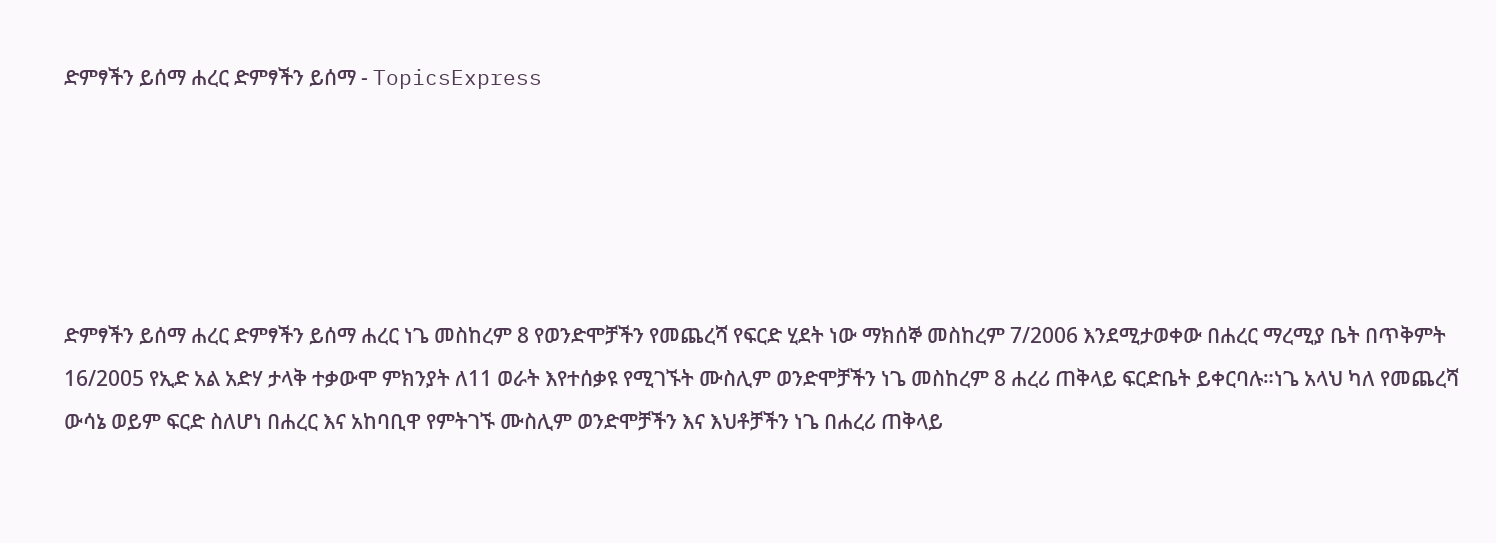ድምፃችን ይሰማ ሐረር ድምፃችን ይሰማ - TopicsExpress





ድምፃችን ይሰማ ሐረር ድምፃችን ይሰማ ሐረር ነጌ መስከረም 8 የወንድሞቻችን የመጨረሻ የፍርድ ሂደት ነው ማክሰኞ መስከረም 7/2006 እንደሚታወቀው በሐረር ማረሚያ ቤት በጥቅምት 16/2005 የኢድ አል አድሃ ታላቅ ተቃውሞ ምክንያት ለ11 ወራት እየተሰቃዩ የሚገኙት ሙስሊም ወንድሞቻችን ነጌ መስከረም 8 ሐረሪ ጠቅላይ ፍርድቤት ይቀርባሉ።ነጌ አላህ ካለ የመጨረሻ ውሳኔ ወይም ፍርድ ስለሆነ በሐረር እና አከባቢዋ የምትገኙ ሙስሊም ወንድሞቻችን እና እህቶቻችን ነጌ በሐረሪ ጠቅላይ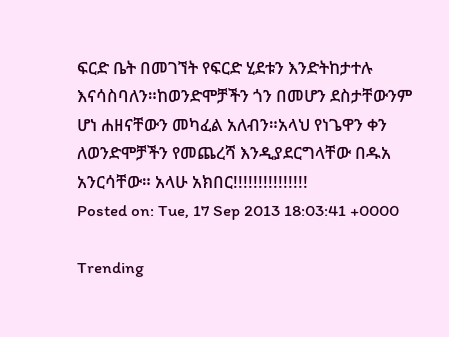ፍርድ ቤት በመገኘት የፍርድ ሂደቱን እንድትከታተሉ እናሳስባለን።ከወንድሞቻችን ጎን በመሆን ደስታቸውንም ሆነ ሐዘናቸውን መካፈል አለብን።አላህ የነጌዋን ቀን ለወንድሞቻችን የመጨረሻ እንዲያደርግላቸው በዱአ አንርሳቸው። አላሁ አክበር!!!!!!!!!!!!!!!
Posted on: Tue, 17 Sep 2013 18:03:41 +0000

Trending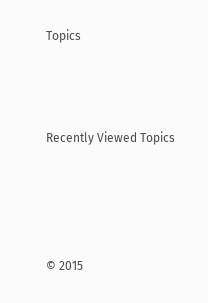Topics



Recently Viewed Topics




© 2015